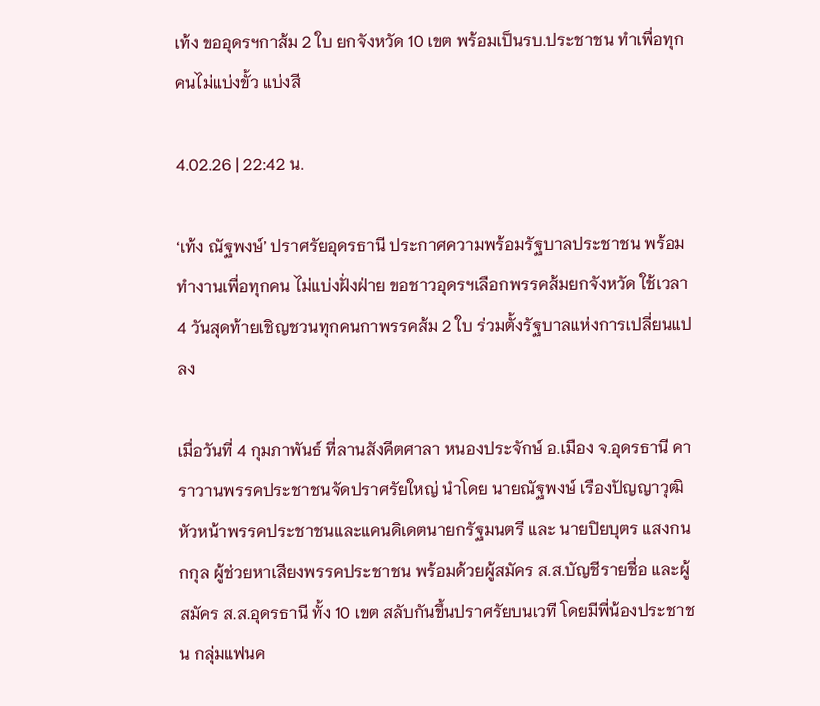เท้ง ขออุดรฯกาส้ม 2 ใบ ยกจังหวัด 10 เขต พร้อมเป็นรบ.ประชาชน ทำเพื่อทุกคนไม่แบ่งขั้ว แบ่งสี

4.02.26 | 22:42 น.

‘เท้ง ณัฐพงษ์’ ปราศรัยอุดรธานี ประกาศความพร้อมรัฐบาลประชาชน พร้อมทำงานเพื่อทุกคน ไม่แบ่งฝั่งฝ่าย ขอชาวอุดรฯเลือกพรรคส้มยกจังหวัด ใช้เวลา 4 วันสุดท้ายเชิญชวนทุกคนกาพรรคส้ม 2 ใบ ร่วมตั้งรัฐบาลแห่งการเปลี่ยนแปลง

เมื่อวันที่ 4 กุมภาพันธ์ ที่ลานสังคีตศาลา หนองประจักษ์ อ.เมือง จ.อุดรธานี คาราวานพรรคประชาชนจัดปราศรัยใหญ่ นำโดย นายณัฐพงษ์ เรืองปัญญาวุฒิ หัวหน้าพรรคประชาชนและแคนดิเดตนายกรัฐมนตรี และ นายปิยบุตร แสงกนกกุล ผู้ช่วยหาเสียงพรรคประชาชน พร้อมด้วยผู้สมัคร ส.ส.บัญชีรายชื่อ และผู้สมัคร ส.ส.อุดรธานี ทั้ง 10 เขต สลับกันขึ้นปราศรัยบนเวที โดยมีพี่น้องประชาชน กลุ่มแฟนค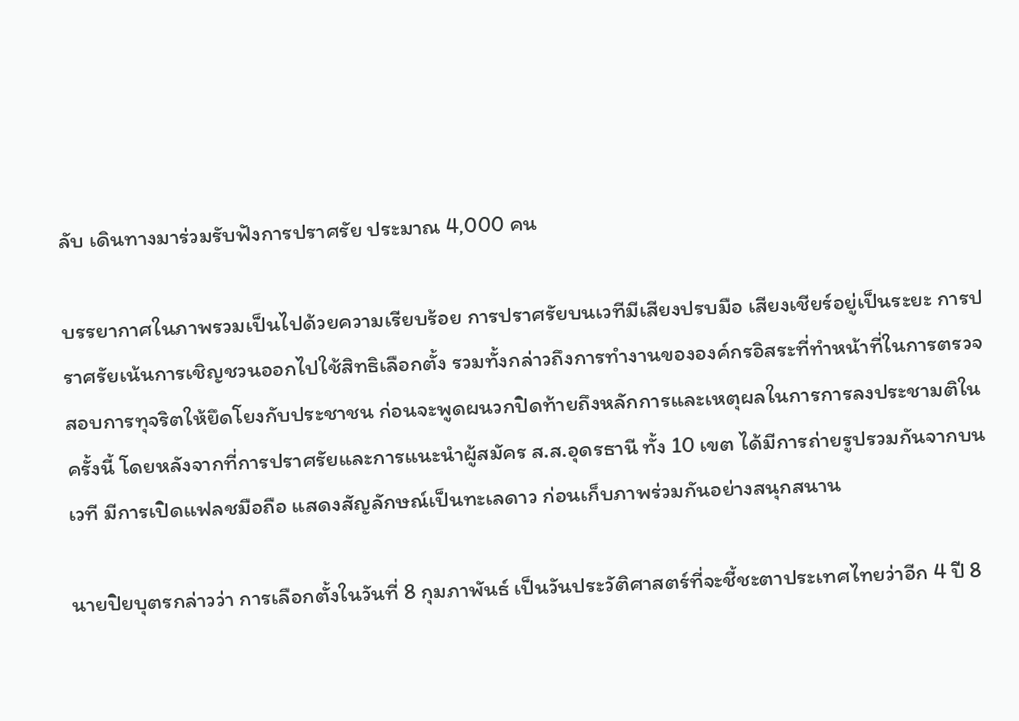ลับ เดินทางมาร่วมรับฟังการปราศรัย ประมาณ 4,000 คน

บรรยากาศในภาพรวมเป็นไปด้วยความเรียบร้อย การปราศรัยบนเวทีมีเสียงปรบมือ เสียงเชียร์อยู่เป็นระยะ การปราศรัยเน้นการเชิญชวนออกไปใช้สิทธิเลือกตั้ง รวมทั้งกล่าวถึงการทำงานขององค์กรอิสระที่ทำหน้าที่ในการตรวจสอบการทุจริตให้ยึดโยงกับประชาชน ก่อนจะพูดผนวกปิดท้ายถึงหลักการและเหตุผลในการการลงประชามติในครั้งนี้ โดยหลังจากที่การปราศรัยและการแนะนำผู้สมัคร ส.ส.อุดรธานี ทั้ง 10 เขต ได้มีการถ่ายรูปรวมกันจากบนเวที มีการเปิดแฟลชมือถือ แสดงสัญลักษณ์เป็นทะเลดาว ก่อนเก็บภาพร่วมกันอย่างสนุกสนาน

นายปิยบุตรกล่าวว่า การเลือกตั้งในวันที่ 8 กุมภาพันธ์ เป็นวันประวัติศาสตร์ที่จะชี้ชะตาประเทศไทยว่าอีก 4 ปี 8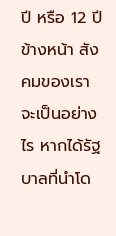ปี หรือ 12 ปีข้างหน้า สังคมของเราจะเป็นอย่างไร หากได้รัฐบาลที่นำโด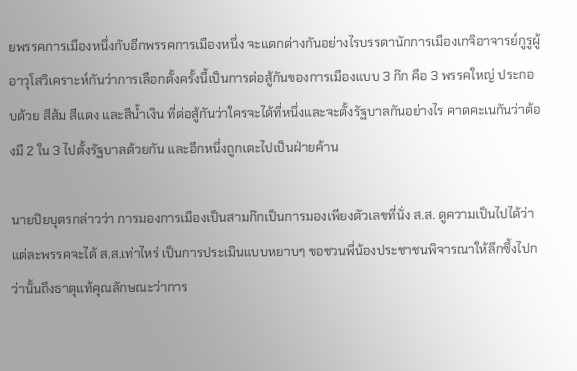ยพรรคการเมืองหนึ่งกับอีกพรรคการเมืองหนึ่ง จะแตกต่างกันอย่างไรบรรดานักการเมืองเกจิอาจารย์กูรูผู้อาวุโสวิเคราะห์กันว่าการเลือกตั้งครั้งนี้เป็นการต่อสู้กันของการเมืองแบบ 3 ก๊ก คือ 3 พรรคใหญ่ ประกอบด้วย สีส้ม สีแดง และสีน้ำเงิน ที่ต่อสู้กันว่าใครจะได้ที่หนึ่งและจะตั้งรัฐบาลกันอย่างไร คาดคะเนกันว่าต้องมี 2 ใน 3 ไปตั้งรัฐบาลด้วยกัน และอีกหนึ่งถูกเตะไปเป็นฝ่ายค้าน

นายปิยบุตรกล่าวว่า การมองการเมืองเป็นสามก๊กเป็นการมองเพียงตัวเลขที่นั่ง ส.ส. ดูความเป็นไปได้ว่าแต่ละพรรคจะได้ ส.ส.เท่าไหร่ เป็นการประเมินแบบหยาบๆ ขอชวนพี่น้องประชาชนพิจารณาให้ลึกซึ้งไปกว่านั้นถึงธาตุแท้คุณลักษณะว่าการ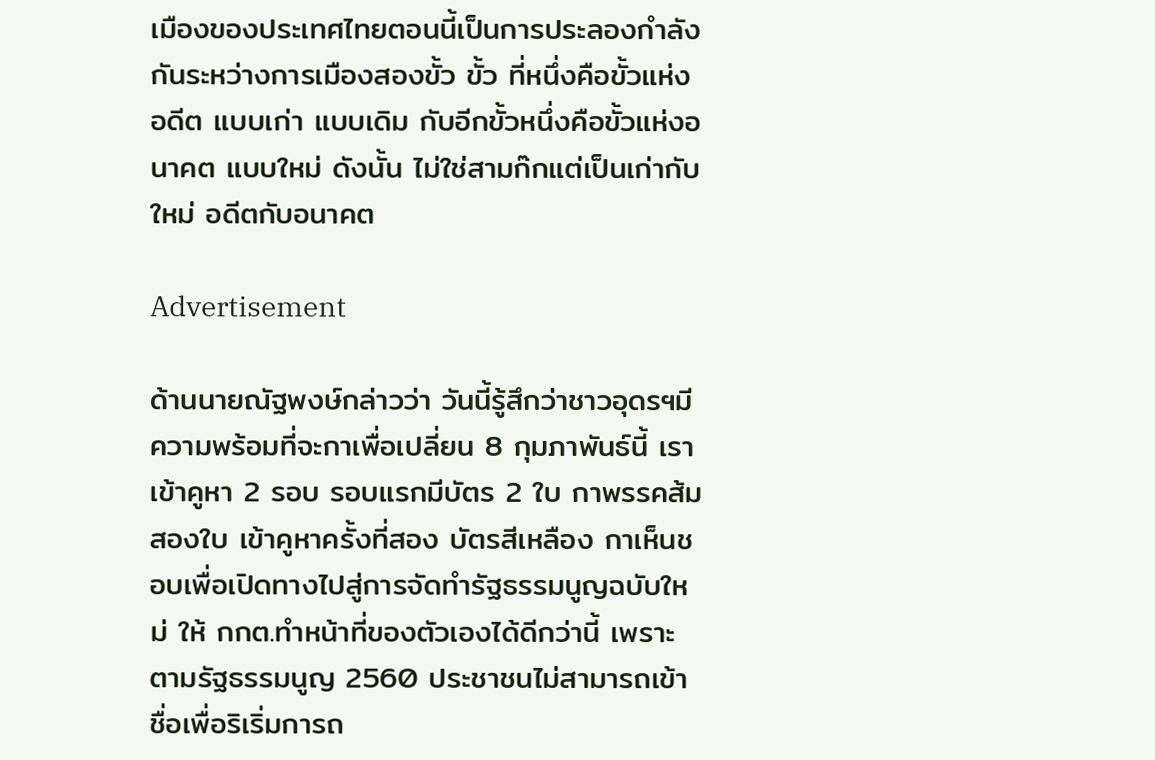เมืองของประเทศไทยตอนนี้เป็นการประลองกำลังกันระหว่างการเมืองสองขั้ว ขั้ว ที่หนึ่งคือขั้วแห่งอดีต แบบเก่า แบบเดิม กับอีกขั้วหนึ่งคือขั้วแห่งอนาคต แบบใหม่ ดังนั้น ไม่ใช่สามก๊กแต่เป็นเก่ากับใหม่ อดีตกับอนาคต

Advertisement

ด้านนายณัฐพงษ์กล่าวว่า วันนี้รู้สึกว่าชาวอุดรฯมีความพร้อมที่จะกาเพื่อเปลี่ยน 8 กุมภาพันธ์นี้ เราเข้าคูหา 2 รอบ รอบแรกมีบัตร 2 ใบ กาพรรคส้มสองใบ เข้าคูหาครั้งที่สอง บัตรสีเหลือง กาเห็นชอบเพื่อเปิดทางไปสู่การจัดทำรัฐธรรมนูญฉบับใหม่ ให้ กกต.ทำหน้าที่ของตัวเองได้ดีกว่านี้ เพราะตามรัฐธรรมนูญ 2560 ประชาชนไม่สามารถเข้าชื่อเพื่อริเริ่มการถ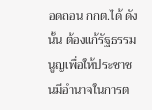อดถอน กกต.ได้ ดังนั้น ต้องแก้รัฐธรรมนูญเพื่อให้ประชาชนมีอำนาจในการต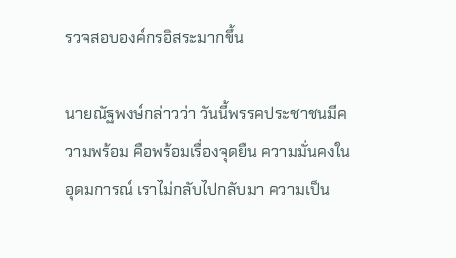รวจสอบองค์กรอิสระมากขึ้น

นายณัฐพงษ์กล่าวว่า วันนี้พรรคประชาชนมีความพร้อม คือพร้อมเรื่องจุดยืน ความมั่นคงในอุดมการณ์ เราไม่กลับไปกลับมา ความเป็น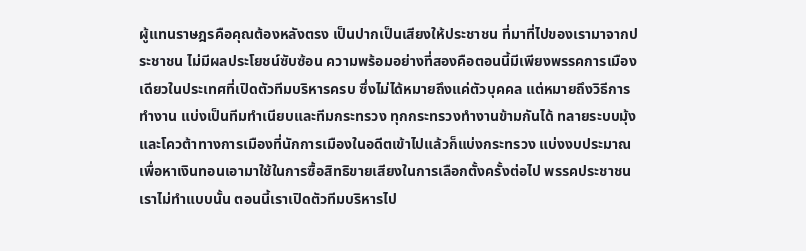ผู้แทนราษฎรคือคุณต้องหลังตรง เป็นปากเป็นเสียงให้ประชาชน ที่มาที่ไปของเรามาจากประชาชน ไม่มีผลประโยชน์ซับซ้อน ความพร้อมอย่างที่สองคือตอนนี้มีเพียงพรรคการเมืองเดียวในประเทศที่เปิดตัวทีมบริหารครบ ซึ่งไม่ได้หมายถึงแค่ตัวบุคคล แต่หมายถึงวิธีการทำงาน แบ่งเป็นทีมทำเนียบและทีมกระทรวง ทุกกระทรวงทำงานข้ามกันได้ ทลายระบบมุ้งและโควต้าทางการเมืองที่นักการเมืองในอดีตเข้าไปแล้วก็แบ่งกระทรวง แบ่งงบประมาณเพื่อหาเงินทอนเอามาใช้ในการซื้อสิทธิขายเสียงในการเลือกตั้งครั้งต่อไป พรรคประชาชนเราไม่ทำแบบนั้น ตอนนี้เราเปิดตัวทีมบริหารไป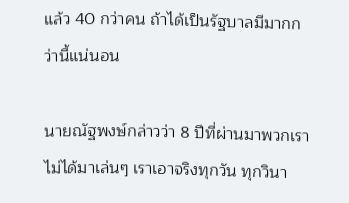แล้ว 40 กว่าคน ถ้าได้เป็นรัฐบาลมีมากกว่านี้แน่นอน

นายณัฐพงษ์กล่าวว่า 8 ปีที่ผ่านมาพวกเราไม่ได้มาเล่นๆ เราเอาจริงทุกวัน ทุกวินา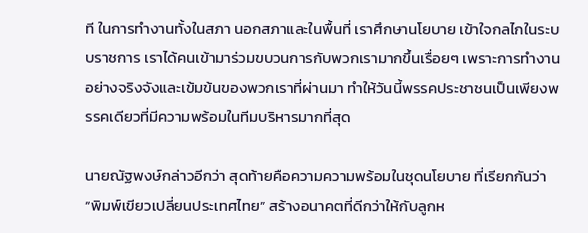ที ในการทำงานทั้งในสภา นอกสภาและในพื้นที่ เราศึกษานโยบาย เข้าใจกลไกในระบบราชการ เราได้คนเข้ามาร่วมขบวนการกับพวกเรามากขึ้นเรื่อยๆ เพราะการทำงานอย่างจริงจังและเข้มข้นของพวกเราที่ผ่านมา ทำให้วันนี้พรรคประชาชนเป็นเพียงพรรคเดียวที่มีความพร้อมในทีมบริหารมากที่สุด

นายณัฐพงษ์กล่าวอีกว่า สุดท้ายคือความความพร้อมในชุดนโยบาย ที่เรียกกันว่า “พิมพ์เขียวเปลี่ยนประเทศไทย” สร้างอนาคตที่ดีกว่าให้กับลูกห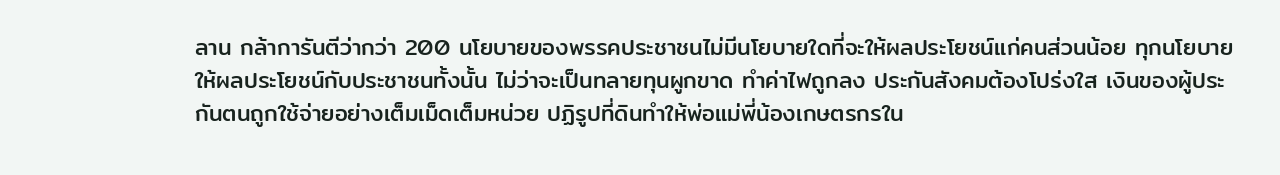ลาน กล้าการันตีว่ากว่า 200 นโยบายของพรรคประชาชนไม่มีนโยบายใดที่จะให้ผลประโยชน์แก่คนส่วนน้อย ทุกนโยบายให้ผลประโยชน์กับประชาชนทั้งนั้น ไม่ว่าจะเป็นทลายทุนผูกขาด ทำค่าไฟถูกลง ประกันสังคมต้องโปร่งใส เงินของผู้ประกันตนถูกใช้จ่ายอย่างเต็มเม็ดเต็มหน่วย ปฏิรูปที่ดินทำให้พ่อแม่พี่น้องเกษตรกรใน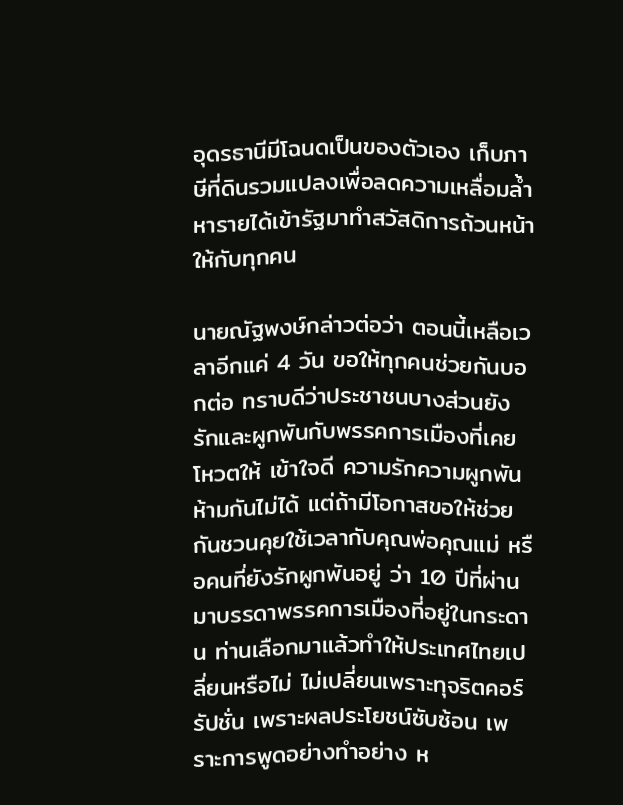อุดรธานีมีโฉนดเป็นของตัวเอง เก็บภาษีที่ดินรวมแปลงเพื่อลดความเหลื่อมล้ำหารายได้เข้ารัฐมาทำสวัสดิการถ้วนหน้าให้กับทุกคน

นายณัฐพงษ์กล่าวต่อว่า ตอนนี้เหลือเวลาอีกแค่ 4 วัน ขอให้ทุกคนช่วยกันบอกต่อ ทราบดีว่าประชาชนบางส่วนยังรักและผูกพันกับพรรคการเมืองที่เคยโหวตให้ เข้าใจดี ความรักความผูกพันห้ามกันไม่ได้ แต่ถ้ามีโอกาสขอให้ช่วยกันชวนคุยใช้เวลากับคุณพ่อคุณแม่ หรือคนที่ยังรักผูกพันอยู่ ว่า 10 ปีที่ผ่านมาบรรดาพรรคการเมืองที่อยู่ในกระดาน ท่านเลือกมาแล้วทำให้ประเทศไทยเปลี่ยนหรือไม่ ไม่เปลี่ยนเพราะทุจริตคอร์รัปชั่น เพราะผลประโยชน์ซับซ้อน เพราะการพูดอย่างทำอย่าง ห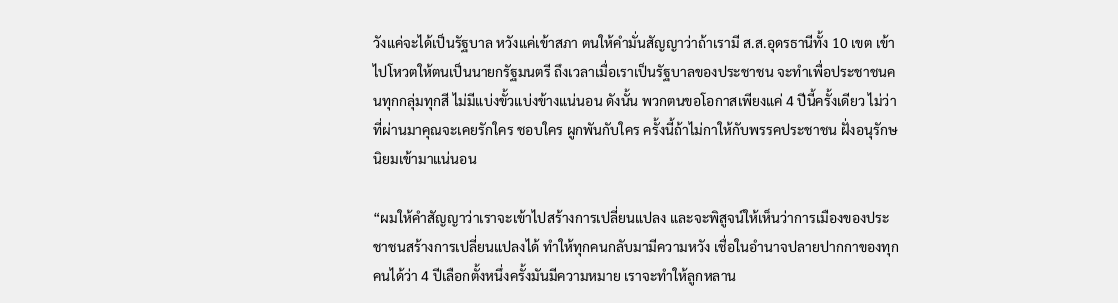วังแค่จะได้เป็นรัฐบาล หวังแค่เข้าสภา ตนให้คำมั่นสัญญาว่าถ้าเรามี ส.ส.อุดรธานีทั้ง 10 เขต เข้าไปโหวตให้ตนเป็นนายกรัฐมนตรี ถึงเวลาเมื่อเราเป็นรัฐบาลของประชาชน จะทำเพื่อประชาชนคนทุกกลุ่มทุกสี ไม่มีแบ่งขั้วแบ่งข้างแน่นอน ดังนั้น พวกตนขอโอกาสเพียงแค่ 4 ปีนี้ครั้งเดียว ไม่ว่าที่ผ่านมาคุณจะเคยรักใคร ชอบใคร ผูกพันกับใคร ครั้งนี้ถ้าไม่กาให้กับพรรคประชาชน ฝั่งอนุรักษนิยมเข้ามาแน่นอน

“ผมให้คำสัญญาว่าเราจะเข้าไปสร้างการเปลี่ยนแปลง และจะพิสูจน์ให้เห็นว่าการเมืองของประชาชนสร้างการเปลี่ยนแปลงได้ ทำให้ทุกคนกลับมามีความหวัง เชื่อในอำนาจปลายปากกาของทุกคนได้ว่า 4 ปีเลือกตั้งหนึ่งครั้งมันมีความหมาย เราจะทำให้ลูกหลาน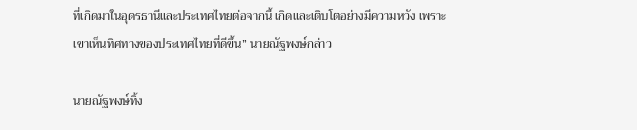ที่เกิดมาในอุดรธานีและประเทศไทยต่อจากนี้ เกิดและเติบโตอย่างมีความหวัง เพราะเขาเห็นทิศทางของประเทศไทยที่ดีขึ้น” นายณัฐพงษ์กล่าว

นายณัฐพงษ์ทิ้ง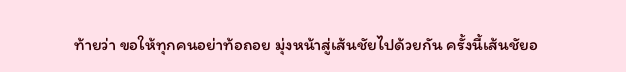ท้ายว่า ขอให้ทุกคนอย่าท้อถอย มุ่งหน้าสู่เส้นชัยไปด้วยกัน ครั้งนี้เส้นชัยอ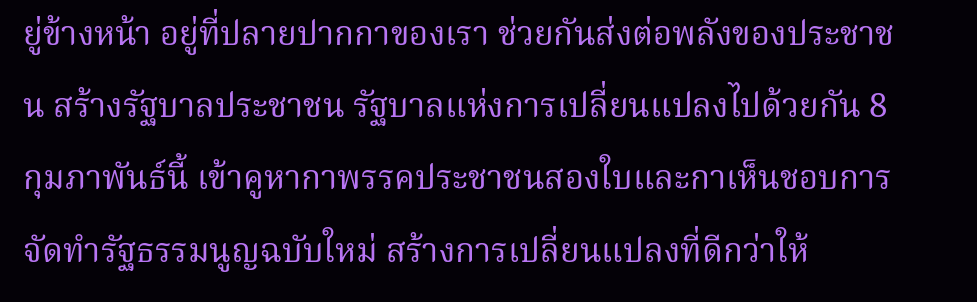ยู่ข้างหน้า อยู่ที่ปลายปากกาของเรา ช่วยกันส่งต่อพลังของประชาชน สร้างรัฐบาลประชาชน รัฐบาลแห่งการเปลี่ยนแปลงไปด้วยกัน 8 กุมภาพันธ์นี้ เข้าคูหากาพรรคประชาชนสองใบและกาเห็นชอบการจัดทำรัฐธรรมนูญฉบับใหม่ สร้างการเปลี่ยนแปลงที่ดีกว่าให้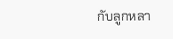กับลูกหลา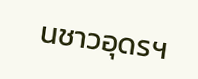นชาวอุดรฯ